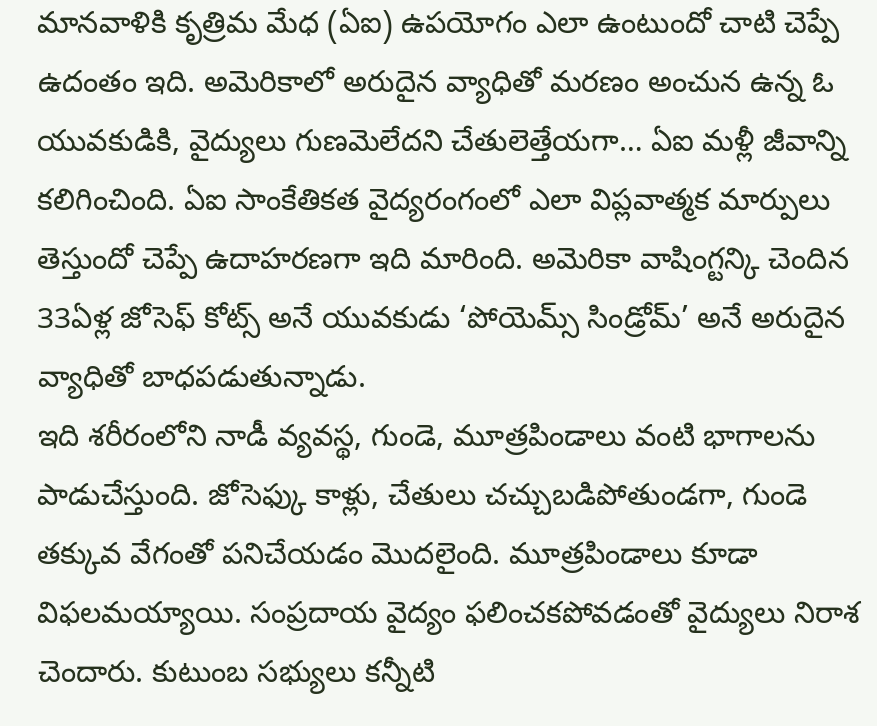మానవాళికి కృత్రిమ మేధ (ఏఐ) ఉపయోగం ఎలా ఉంటుందో చాటి చెప్పే ఉదంతం ఇది. అమెరికాలో అరుదైన వ్యాధితో మరణం అంచున ఉన్న ఓ యువకుడికి, వైద్యులు గుణమెలేదని చేతులెత్తేయగా… ఏఐ మళ్లీ జీవాన్ని కలిగించింది. ఏఐ సాంకేతికత వైద్యరంగంలో ఎలా విప్లవాత్మక మార్పులు తెస్తుందో చెప్పే ఉదాహరణగా ఇది మారింది. అమెరికా వాషింగ్టన్కి చెందిన 33ఏళ్ల జోసెఫ్ కోట్స్ అనే యువకుడు ‘పోయెమ్స్ సిండ్రోమ్’ అనే అరుదైన వ్యాధితో బాధపడుతున్నాడు.
ఇది శరీరంలోని నాడీ వ్యవస్థ, గుండె, మూత్రపిండాలు వంటి భాగాలను పాడుచేస్తుంది. జోసెఫ్కు కాళ్లు, చేతులు చచ్చుబడిపోతుండగా, గుండె తక్కువ వేగంతో పనిచేయడం మొదలైంది. మూత్రపిండాలు కూడా విఫలమయ్యాయి. సంప్రదాయ వైద్యం ఫలించకపోవడంతో వైద్యులు నిరాశ చెందారు. కుటుంబ సభ్యులు కన్నీటి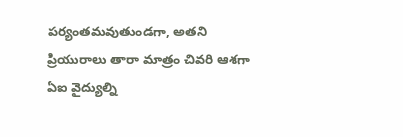పర్యంతమవుతుండగా, అతని ప్రియురాలు తారా మాత్రం చివరి ఆశగా ఏఐ వైద్యుల్ని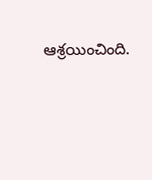ఆశ్రయించింది.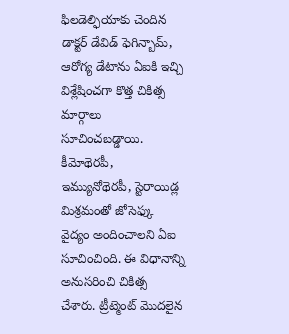ఫిలడెల్ఫియాకు చెందిన డాక్టర్ డేవిడ్ ఫెగిన్బామ్, ఆరోగ్య డేటాను ఏఐకి ఇచ్చి విశ్లేషించగా కొత్త చికిత్స మార్గాలు సూచించబడ్డాయి. కీమోథెరపీ, ఇమ్యునోథెరపీ, స్టెరాయిడ్ల మిశ్రమంతో జోసెఫ్కు వైద్యం అందించాలని ఏఐ సూచించింది. ఈ విధానాన్ని అనుసరించి చికిత్స చేశారు. ట్రీట్మెంట్ మొదలైన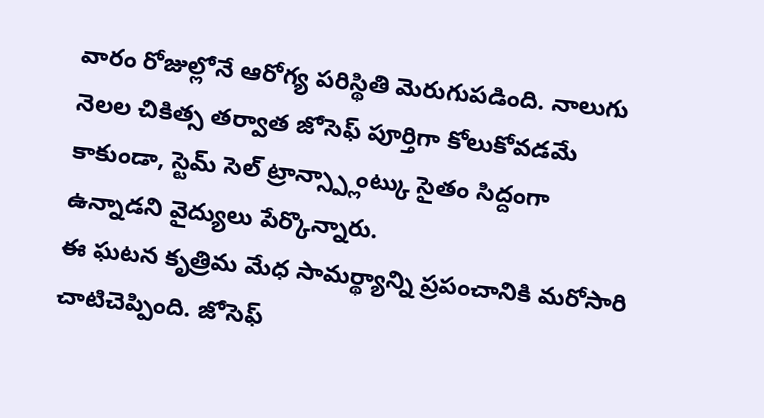వారం రోజుల్లోనే ఆరోగ్య పరిస్థితి మెరుగుపడింది. నాలుగు నెలల చికిత్స తర్వాత జోసెఫ్ పూర్తిగా కోలుకోవడమే కాకుండా, స్టెమ్ సెల్ ట్రాన్స్ప్లాంట్కు సైతం సిద్దంగా ఉన్నాడని వైద్యులు పేర్కొన్నారు.
ఈ ఘటన కృత్రిమ మేధ సామర్థ్యాన్ని ప్రపంచానికి మరోసారి చాటిచెప్పింది. జోసెఫ్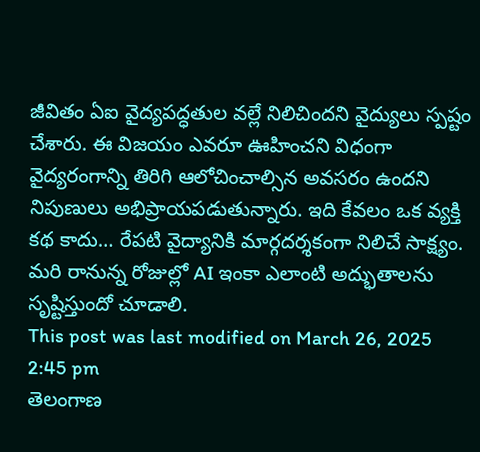జీవితం ఏఐ వైద్యపద్ధతుల వల్లే నిలిచిందని వైద్యులు స్పష్టం చేశారు. ఈ విజయం ఎవరూ ఊహించని విధంగా వైద్యరంగాన్ని తిరిగి ఆలోచించాల్సిన అవసరం ఉందని నిపుణులు అభిప్రాయపడుతున్నారు. ఇది కేవలం ఒక వ్యక్తి కథ కాదు… రేపటి వైద్యానికి మార్గదర్శకంగా నిలిచే సాక్ష్యం. మరి రానున్న రోజుల్లో AI ఇంకా ఎలాంటి అద్భుతాలను సృష్టిస్తుందో చూడాలి.
This post was last modified on March 26, 2025 2:45 pm
తెలంగాణ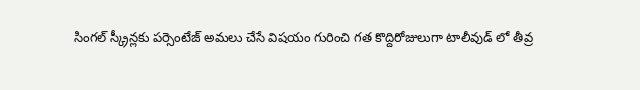సింగల్ స్క్రీన్లకు పర్సెంటేజ్ అమలు చేసే విషయం గురించి గత కొద్దిరోజులుగా టాలీవుడ్ లో తీవ్ర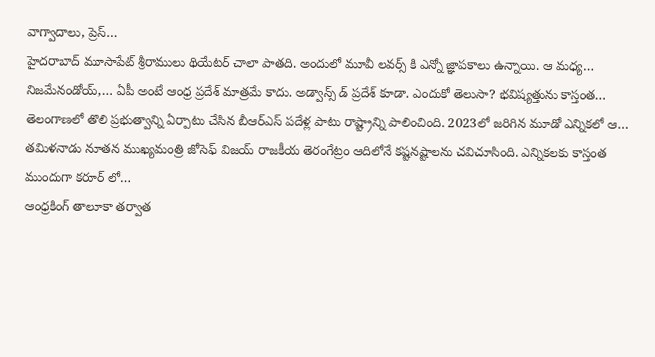వాగ్వాదాలు, ప్రెస్…
హైదరాబాద్ మూసాపేట్ శ్రీరాములు థియేటర్ చాలా పాతది. అందులో మూవీ లవర్స్ కి ఎన్నో జ్ఞాపకాలు ఉన్నాయి. ఆ మధ్య…
నిజమేనండోయ్,… ఏపీ అంటే ఆంధ్ర ప్రదేశ్ మాత్రమే కాదు. అడ్వాన్స్ డ్ ప్రదేశ్ కూడా. ఎందుకో తెలుసా? భవిష్యత్తును కాస్తంత…
తెలంగాణలో తొలి ప్రభుత్వాన్ని ఏర్పాటు చేసిన బీఆర్ఎస్ పదేళ్ల పాటు రాష్ట్రాన్ని పాలించింది. 2023లో జరిగిన మూడో ఎన్నికలో ఆ…
తమిళనాడు నూతన ముఖ్యమంత్రి జోసెఫ్ విజయ్ రాజకీయ తెరంగేట్రం ఆదిలోనే కష్టనష్టాలను చవిచూసింది. ఎన్నికలకు కాస్తంత ముందుగా కరూర్ లో…
ఆంధ్రకింగ్ తాలూకా తర్వాత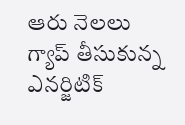ఆరు నెలలు గ్యాప్ తీసుకున్న ఎనర్జిటిక్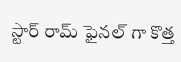స్టార్ రామ్ ఫైనల్ గా కొత్త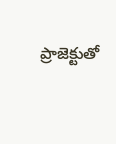ప్రాజెక్టుతో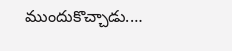ముందుకొచ్చాడు.…